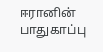ஈரானின் பாதுகாப்பு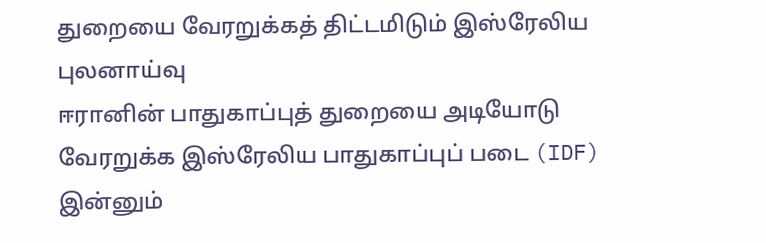துறையை வேரறுக்கத் திட்டமிடும் இஸ்ரேலிய புலனாய்வு
ஈரானின் பாதுகாப்புத் துறையை அடியோடு வேரறுக்க இஸ்ரேலிய பாதுகாப்புப் படை (IDF) இன்னும்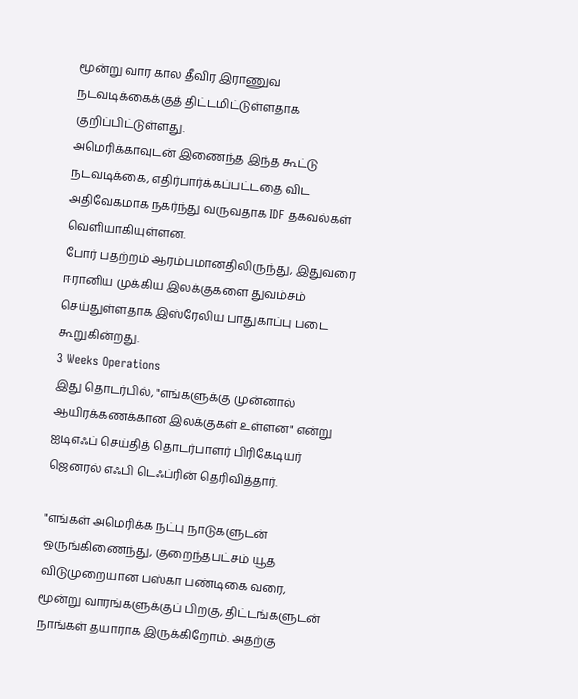மூன்று வார கால தீவிர இராணுவ நடவடிக்கைக்குத் திட்டமிட்டுள்ளதாக குறிப்பிட்டுள்ளது.
அமெரிக்காவுடன் இணைந்த இந்த கூட்டு நடவடிக்கை, எதிர்பார்க்கப்பட்டதை விட அதிவேகமாக நகர்ந்து வருவதாக IDF தகவல்கள் வெளியாகியுள்ளன.
போர் பதற்றம் ஆரம்பமானதிலிருந்து, இதுவரை ஈரானிய முக்கிய இலக்குகளை துவம்சம் செய்துள்ளதாக இஸ்ரேலிய பாதுகாப்பு படை கூறுகின்றது.
3 Weeks Operations
இது தொடர்பில், "எங்களுக்கு முன்னால் ஆயிரக்கணக்கான இலக்குகள் உள்ளன" என்று ஐடிஎஃப் செய்தித் தொடர்பாளர் பிரிகேடியர் ஜெனரல் எஃபி டெஃப்ரின் தெரிவித்தார்.

"எங்கள் அமெரிக்க நட்பு நாடுகளுடன் ஒருங்கிணைந்து, குறைந்தபட்சம் யூத விடுமுறையான பஸ்கா பண்டிகை வரை, மூன்று வாரங்களுக்குப் பிறகு, திட்டங்களுடன் நாங்கள் தயாராக இருக்கிறோம். அதற்கு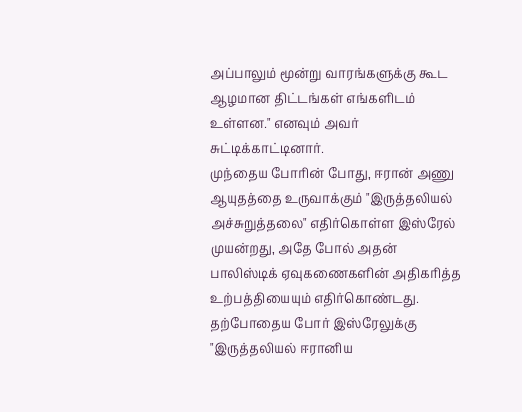அப்பாலும் மூன்று வாரங்களுக்கு கூட ஆழமான திட்டங்கள் எங்களிடம் உள்ளன." எனவும் அவர் சுட்டிக்காட்டினார்.
முந்தைய போரின் போது, ஈரான் அணு ஆயுதத்தை உருவாக்கும் "இருத்தலியல் அச்சுறுத்தலை" எதிர்கொள்ள இஸ்ரேல் முயன்றது, அதே போல் அதன் பாலிஸ்டிக் ஏவுகணைகளின் அதிகரித்த உற்பத்தியையும் எதிர்கொண்டது.
தற்போதைய போர் இஸ்ரேலுக்கு "இருத்தலியல் ஈரானிய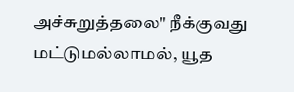அச்சுறுத்தலை" நீக்குவது மட்டுமல்லாமல், யூத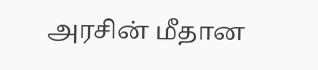அரசின் மீதான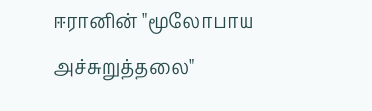ஈரானின் "மூலோபாய அச்சுறுத்தலை"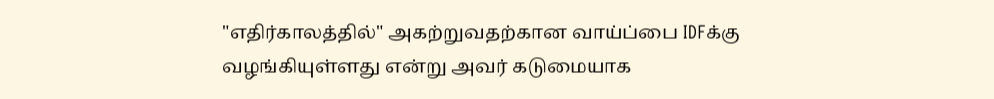"எதிர்காலத்தில்" அகற்றுவதற்கான வாய்ப்பை IDFக்கு வழங்கியுள்ளது என்று அவர் கடுமையாக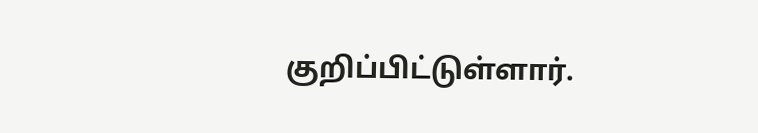குறிப்பிட்டுள்ளார்.